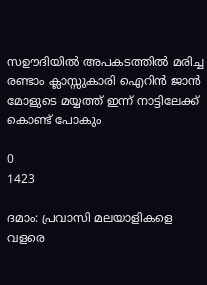സഊദിയിൽ അപകടത്തിൽ മരിച്ച രണ്ടാം ക്ലാസ്സുകാരി ഐറിൻ ജാൻ മോളുടെ മയ്യത്ത് ഇന്ന് നാട്ടിലേക്ക് കൊണ്ട് പോകും

0
1423

ദമാം: പ്രവാസി മലയാളികളെ വളരെ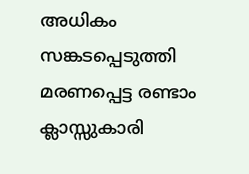അധികം സങ്കടപ്പെടുത്തി മരണപ്പെട്ട രണ്ടാം ക്ലാസ്സുകാരി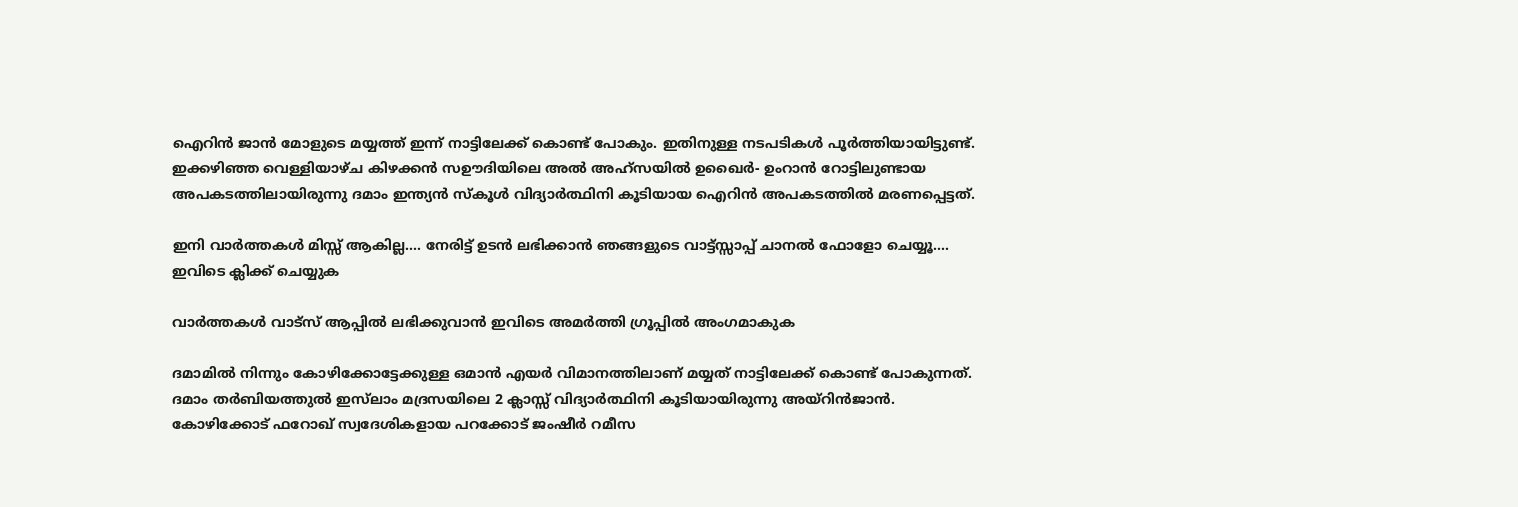ഐറിൻ ജാൻ മോളുടെ മയ്യത്ത് ഇന്ന് നാട്ടിലേക്ക് കൊണ്ട് പോകും. ഇതിനുള്ള നടപടികൾ പൂർത്തിയായിട്ടുണ്ട്. ഇക്കഴിഞ്ഞ വെള്ളിയാഴ്ച കിഴക്കൻ സഊദിയിലെ അൽ അഹ്സയിൽ ഉഖൈർ- ഉംറാൻ റോട്ടിലുണ്ടായ അപകടത്തിലായിരുന്നു ദമാം ഇന്ത്യൻ സ്കൂൾ വിദ്യാർത്ഥിനി കൂടിയായ ഐറിൻ അപകടത്തിൽ മരണപ്പെട്ടത്.

ഇനി വാർത്തകൾ മിസ്സ്‌ ആകില്ല…. നേരിട്ട് ഉടൻ ലഭിക്കാൻ ഞങ്ങളുടെ വാട്ട്സ്സാപ്പ് ചാനൽ ഫോളോ ചെയ്യൂ…. ഇവിടെ ക്ലിക്ക് ചെയ്യുക

വാർത്തകൾ വാട്സ് ആപ്പിൽ ലഭിക്കുവാൻ ഇവിടെ അമർത്തി ഗ്രൂപ്പിൽ അംഗമാകുക

ദമാമിൽ നിന്നും കോഴിക്കോട്ടേക്കുള്ള ഒമാൻ എയർ വിമാനത്തിലാണ് മയ്യത് നാട്ടിലേക്ക് കൊണ്ട് പോകുന്നത്. ദമാം തർബിയത്തുൽ ഇസ്‌ലാം മദ്രസയിലെ 2 ക്ലാസ്സ്‌ വിദ്യാർത്ഥിനി കൂടിയായിരുന്നു അയ്റിൻജാൻ. കോഴിക്കോട് ഫറോഖ് സ്വദേശികളായ പറക്കോട് ജംഷീർ റമീസ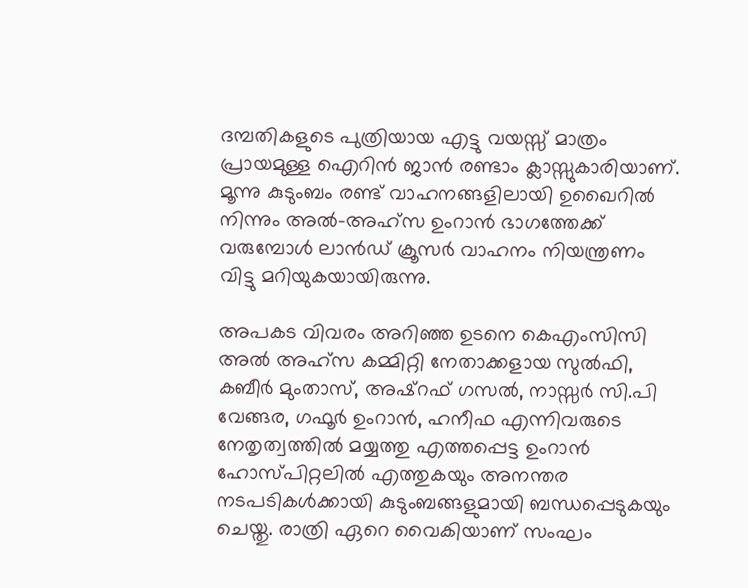ദമ്പതികളുടെ പുത്രിയായ എട്ടു വയസ്സ് മാത്രം പ്രായമുള്ള ഐറിൻ ജാൻ രണ്ടാം ക്ലാസ്സുകാരിയാണ്. മൂന്നു കുടുംബം രണ്ട് വാഹനങ്ങളിലായി ഉഖൈറിൽ നിന്നും അൽ-അഹ്സ ഉംറാൻ ഭാഗത്തേക്ക് വരുമ്പോൾ ലാൻഡ് ക്രൂസർ വാഹനം നിയന്ത്രണം വിട്ടു മറിയുകയായിരുന്നു.

അപകട വിവരം അറിഞ്ഞ ഉടനെ കെഎംസിസി അൽ അഹ്സ കമ്മിറ്റി നേതാക്കളായ സുൽഫി, കബീർ മുംതാസ്, അഷ്‌റഫ് ഗസൽ, നാസ്സർ സി.പി വേങ്ങര, ഗഫൂർ ഉംറാൻ, ഹനീഫ എന്നിവരുടെ നേതൃത്വത്തിൽ മയ്യത്തു എത്തപ്പെട്ട ഉംറാൻ ഹോസ്പിറ്റലിൽ എത്തുകയും അനന്തര നടപടികൾക്കായി കുടുംബങ്ങളുമായി ബന്ധപ്പെടുകയും ചെയ്തു. രാത്രി ഏറെ വൈകിയാണ് സംഘം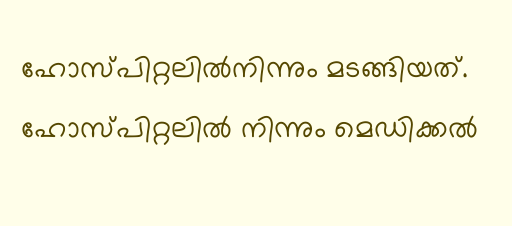ഹോസ്പിറ്റലിൽനിന്നും മടങ്ങിയത്. ഹോസ്പിറ്റലിൽ നിന്നും മെഡിക്കൽ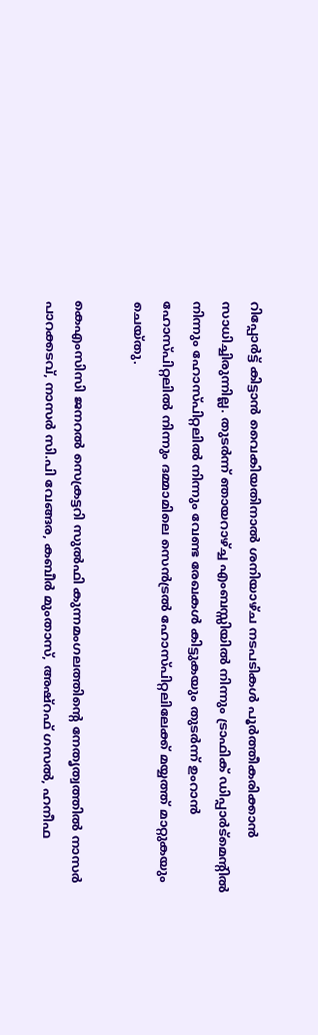റിപ്പോർട്ട് കിട്ടാൻ വൈകിയതിനാൽ ശനിയാഴ്ച നടപടികൾ പൂർത്തീകരിക്കാൻ സാധിച്ചിരുന്നില്ല. തുടർന്ന് ഞായറാഴ്ച്ച എംബസ്സിയിൽ നിന്നും ട്രാഫിക് ഡിപ്പാർട്മെന്റിൽ നിന്നും ഹോസ്പിറ്റലിൽ നിന്നും വേണ്ട രേഖകൾ കിട്ടുകയും തുടർന്ന് ഉംറാൻ ഹോസ്പിറ്റലിൽ നിന്നും ദമ്മാമിലെ സെൻട്രൽ ഹോസ്പിറ്റലിലേക്ക് മയ്യത്ത് മാറ്റുകയും ചെയ്തു.

കെഎംസിസി ജനറൽ സെക്രട്ടറി സുൽഫി കുന്നമംഗലത്തിന്റെ നേതൃത്വത്തിൽ നാസർ പാറക്കടവ്, നാസർ സി.പി വേങ്ങര, കബീർ മുംതാസ്, അഷ്‌റഫ് ഗസൽ, ഹനീഫ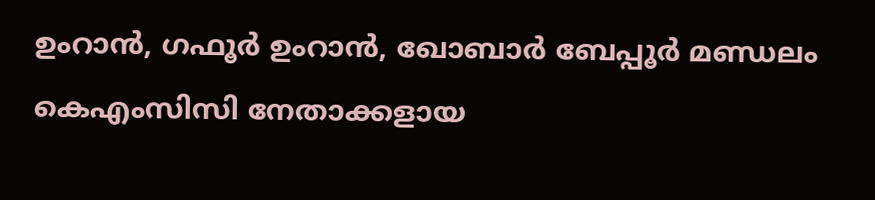ഉംറാൻ, ഗഫൂർ ഉംറാൻ, ഖോബാർ ബേപ്പൂർ മണ്ഡലം കെഎംസിസി നേതാക്കളായ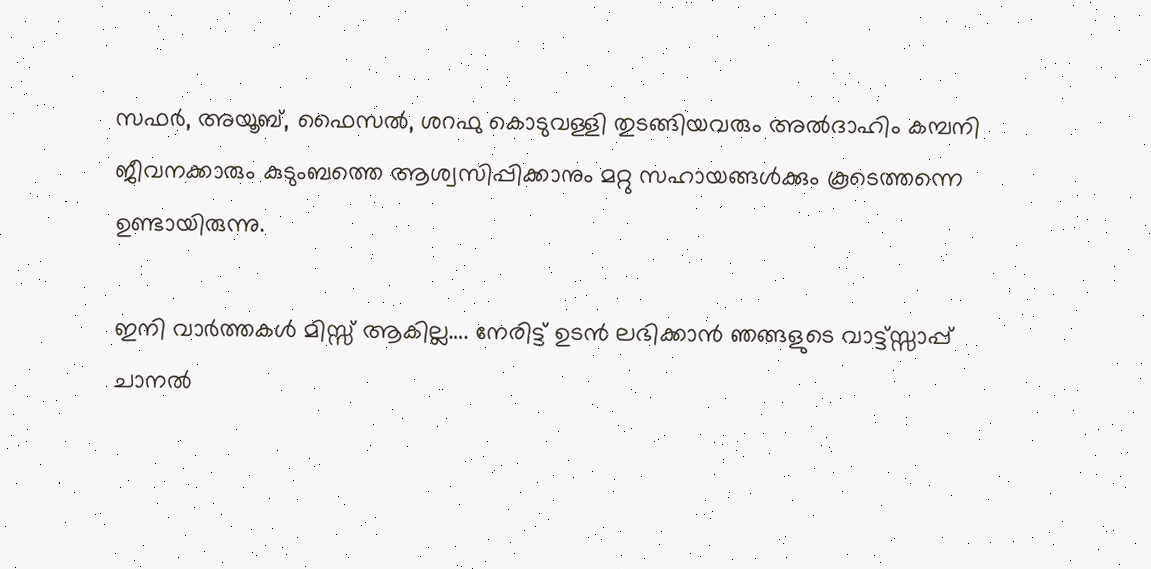സഫർ, അയൂബ്, ഫൈസൽ, ശറഫു കൊടുവള്ളി തുടങ്ങിയവരും അൽദാഹിം കമ്പനി ജീവനക്കാരും കുടുംബത്തെ ആശ്വസിപ്പിക്കാനും മറ്റു സഹായങ്ങൾക്കും കൂടെത്തന്നെ ഉണ്ടായിരുന്നു.

ഇനി വാർത്തകൾ മിസ്സ്‌ ആകില്ല…. നേരിട്ട് ഉടൻ ലഭിക്കാൻ ഞങ്ങളുടെ വാട്ട്സ്സാപ്പ് ചാനൽ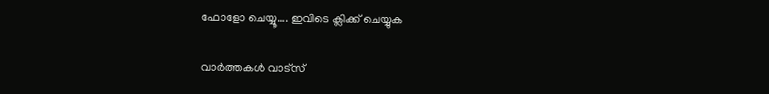ഫോളോ ചെയ്യൂ…. ഇവിടെ ക്ലിക്ക് ചെയ്യുക

വാർത്തകൾ വാട്സ്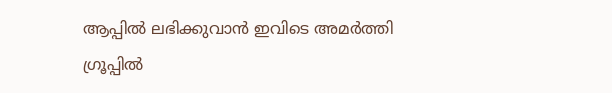ആപ്പിൽ ലഭിക്കുവാൻ ഇവിടെ അമർത്തി ഗ്രൂപ്പിൽ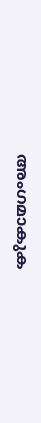അംഗമാകുക